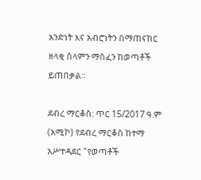አንድነት እና አብሮነትን በማጠናከር ዘላቂ ሰላምን ማስፈን ከወጣቶች ይጠበቃል።

ደብረ ማርቆስ: ጥር 15/2017 ዓ.ም (አሚኮ) የደብረ ማርቆስ ከተማ አሥተዳደር "የወጣቶች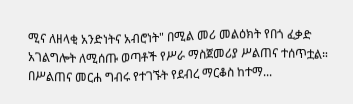ሚና ለዘላቂ አንድነትና አብሮነት" በሚል መሪ መልዕክት የበጎ ፈቃድ አገልግሎት ለሚሰጡ ወጣቶች የሥራ ማስጀመሪያ ሥልጠና ተሰጥቷል። በሥልጠና መርሐ ግብሩ የተገኙት የደብረ ማርቆስ ከተማ...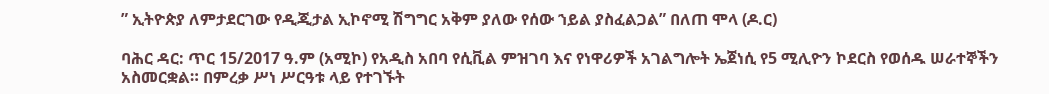” ኢትዮጵያ ለምታደርገው የዲጂታል ኢኮኖሚ ሽግግር አቅም ያለው የሰው ኀይል ያስፈልጋል” በለጠ ሞላ (ዶ.ር)

ባሕር ዳር: ጥር 15/2017 ዓ.ም (አሚኮ) የአዲስ አበባ የሲቪል ምዝገባ እና የነዋሪዎች አገልግሎት ኤጀነሲ የ5 ሚሊዮን ኮደርስ የወሰዱ ሠራተኞችን አስመርቋል። በምረቃ ሥነ ሥርዓቱ ላይ የተገኙት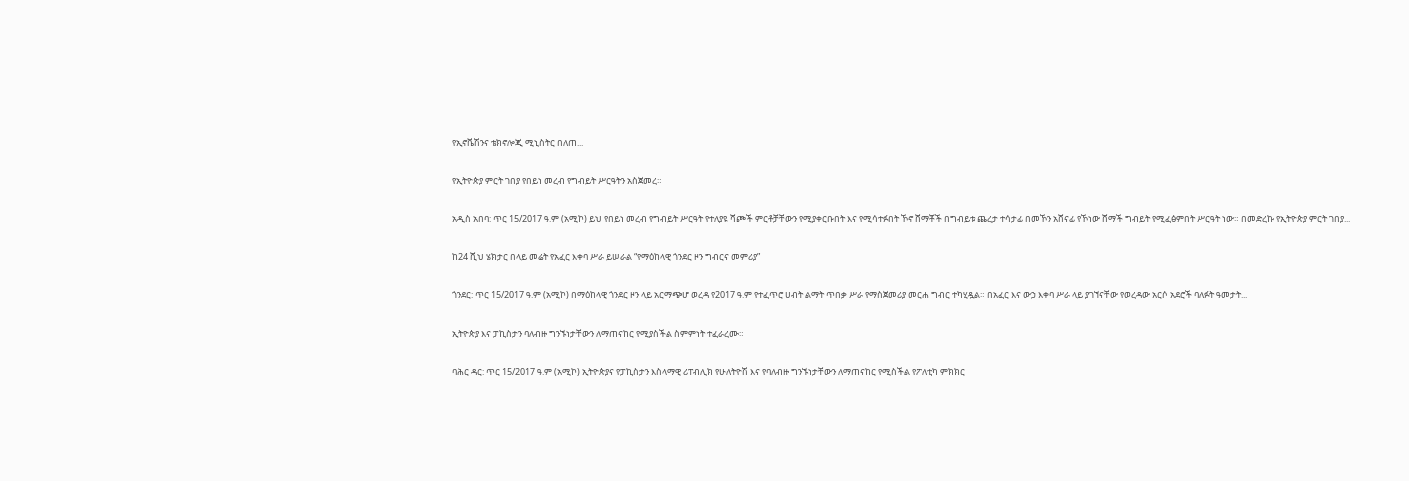የኢኖቬሽንና ቴክኖሎጂ ሚኒስትር በለጠ...

የኢትዮጵያ ምርት ገበያ የበይነ መረብ የግብይት ሥርዓትን አስጀመረ።

አዲስ አበባ: ጥር 15/2017 ዓ.ም (አሚኮ) ይህ የበይነ መረብ የግብይት ሥርዓት የተለያዩ ሻጮች ምርቶቻቸውን የሚያቀርቡበት እና የሚሳተፉበት ኾኖ ሸማቾች በግብይቱ ጨረታ ተሳታፊ በመኾን አሸናፊ የኾነው ሸማች ግብይት የሚፈፅምበት ሥርዓት ነው። በመድረኩ የኢትዮጵያ ምርት ገበያ...

ከ24 ሺህ ሄክታር በላይ መሬት የአፈር እቀባ ሥራ ይሠራል “የማዕከላዊ ጎንደር ዞን ግብርና መምሪያ”

ጎንደር: ጥር 15/2017 ዓ.ም (አሚኮ) በማዕከላዊ ጎንደር ዞን ላይ አርማጭሆ ወረዳ የ2017 ዓ.ም የተፈጥሮ ሀብት ልማት ጥበቃ ሥራ የማስጀመሪያ መርሐ ግብር ተካሂዷል። በአፈር እና ውኃ እቀባ ሥራ ላይ ያገኘናቸው የወረዳው አርሶ አደሮች ባለፉት ዓመታት...

ኢትዮጵያ እና ፓኪስታን ባለብዙ ግንኙነታቸውን ለማጠናከር የሚያስችል ስምምነት ተፈራረሙ።

ባሕር ዳር: ጥር 15/2017 ዓ.ም (አሚኮ) ኢትዮጵያና የፓኪስታን እስላማዊ ሪፐብሊክ የሁለትዮሽ እና የባለብዙ ግንኙነታቸውን ለማጠናከር የሚስችል የፖለቲካ ምክክር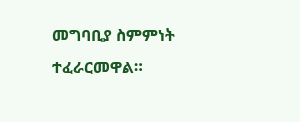መግባቢያ ስምምነት ተፈራርመዋል።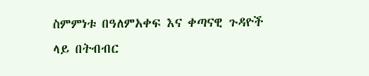ስምምነቱ በዓለምአቀፍ እና ቀጣናዊ ጉዳዮች ላይ በትብብር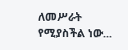ለመሥራት የሚያስችል ነው...